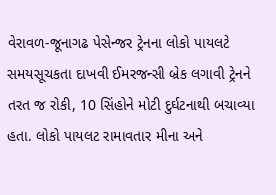વેરાવળ-જૂનાગઢ પેસેન્જર ટ્રેનના લોકો પાયલટે સમયસૂચકતા દાખવી ઈમરજન્સી બ્રેક લગાવી ટ્રેનને તરત જ રોકી, 10 સિંહોને મોટી દુર્ઘટનાથી બચાવ્યા હતા. લોકો પાયલટ રામાવતાર મીના અને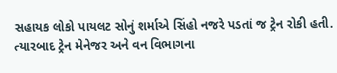સહાયક લોકો પાયલટ સોનું શર્માએ સિંહો નજરે પડતાં જ ટ્રેન રોકી હતી. ત્યારબાદ ટ્રેન મેનેજર અને વન વિભાગના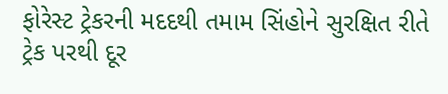ફોરેસ્ટ ટ્રેકરની મદદથી તમામ સિંહોને સુરક્ષિત રીતે ટ્રેક પરથી દૂર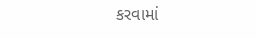કરવામાં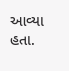આવ્યા હતા.